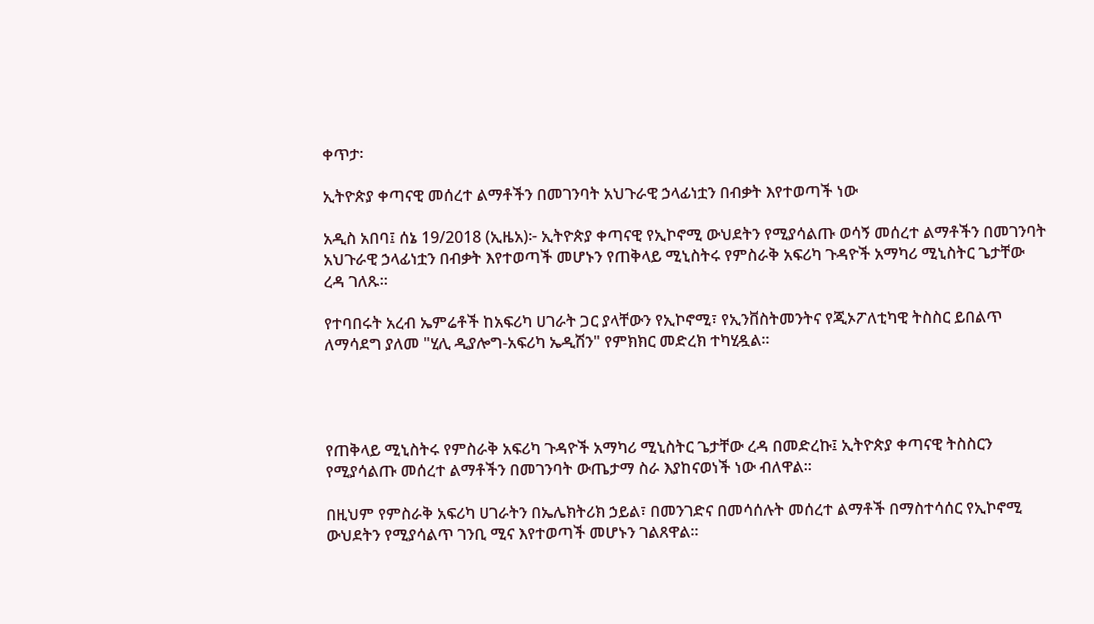ቀጥታ፡

ኢትዮጵያ ቀጣናዊ መሰረተ ልማቶችን በመገንባት አህጉራዊ ኃላፊነቷን በብቃት እየተወጣች ነው

አዲስ አበባ፤ ሰኔ 19/2018 (ኢዜአ)፦ ኢትዮጵያ ቀጣናዊ የኢኮኖሚ ውህደትን የሚያሳልጡ ወሳኝ መሰረተ ልማቶችን በመገንባት አህጉራዊ ኃላፊነቷን በብቃት እየተወጣች መሆኑን የጠቅላይ ሚኒስትሩ የምስራቅ አፍሪካ ጉዳዮች አማካሪ ሚኒስትር ጌታቸው ረዳ ገለጹ።

የተባበሩት አረብ ኤምሬቶች ከአፍሪካ ሀገራት ጋር ያላቸውን የኢኮኖሚ፣ የኢንቨስትመንትና የጂኦፖለቲካዊ ትስስር ይበልጥ ለማሳደግ ያለመ "ሂሊ ዲያሎግ-አፍሪካ ኤዲሽን" የምክክር መድረክ ተካሂዷል።




የጠቅላይ ሚኒስትሩ የምስራቅ አፍሪካ ጉዳዮች አማካሪ ሚኒስትር ጌታቸው ረዳ በመድረኩ፤ ኢትዮጵያ ቀጣናዊ ትስስርን የሚያሳልጡ መሰረተ ልማቶችን በመገንባት ውጤታማ ስራ እያከናወነች ነው ብለዋል።

በዚህም የምስራቅ አፍሪካ ሀገራትን በኤሌክትሪክ ኃይል፣ በመንገድና በመሳሰሉት መሰረተ ልማቶች በማስተሳሰር የኢኮኖሚ ውህደትን የሚያሳልጥ ገንቢ ሚና እየተወጣች መሆኑን ገልጸዋል።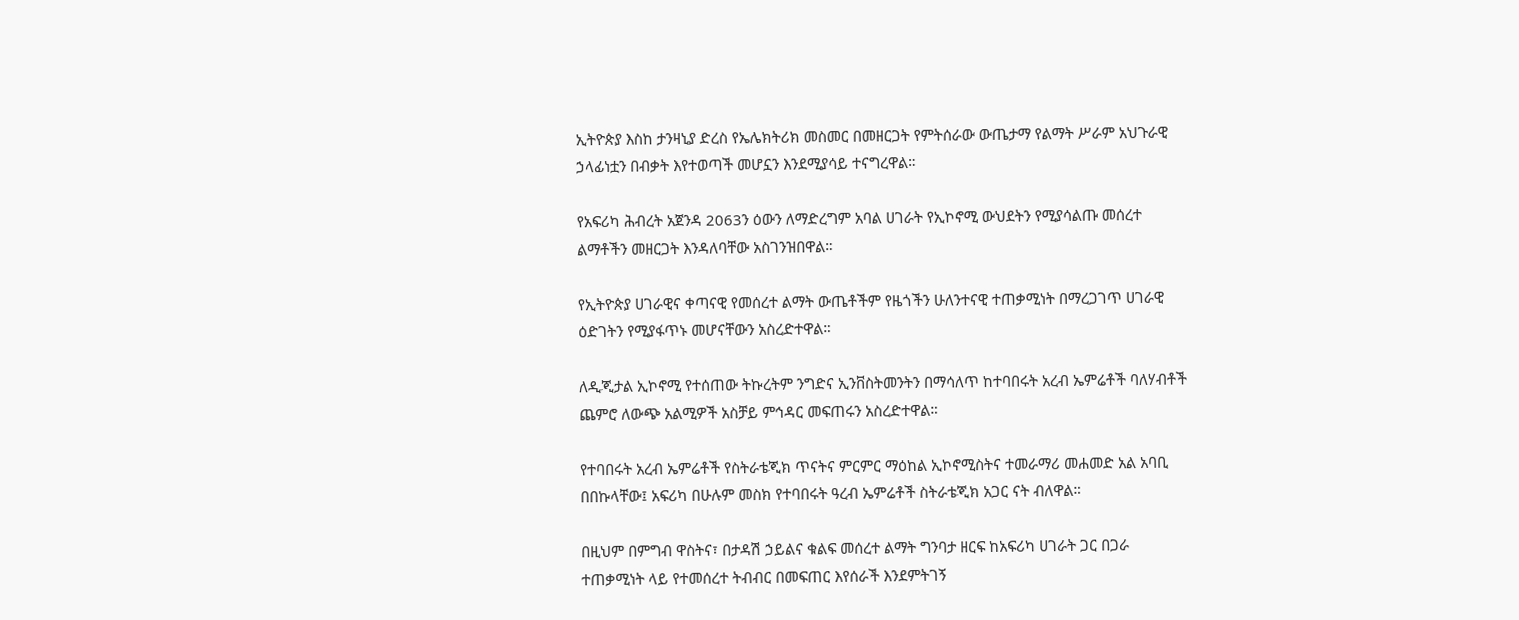ኢትዮጵያ እስከ ታንዛኒያ ድረስ የኤሌክትሪክ መስመር በመዘርጋት የምትሰራው ውጤታማ የልማት ሥራም አህጉራዊ ኃላፊነቷን በብቃት እየተወጣች መሆኗን እንደሚያሳይ ተናግረዋል።

የአፍሪካ ሕብረት አጀንዳ 2063ን ዕውን ለማድረግም አባል ሀገራት የኢኮኖሚ ውህደትን የሚያሳልጡ መሰረተ ልማቶችን መዘርጋት እንዳለባቸው አስገንዝበዋል።

የኢትዮጵያ ሀገራዊና ቀጣናዊ የመሰረተ ልማት ውጤቶችም የዜጎችን ሁለንተናዊ ተጠቃሚነት በማረጋገጥ ሀገራዊ ዕድገትን የሚያፋጥኑ መሆናቸውን አስረድተዋል።

ለዲጂታል ኢኮኖሚ የተሰጠው ትኩረትም ንግድና ኢንቨስትመንትን በማሳለጥ ከተባበሩት አረብ ኤምሬቶች ባለሃብቶች ጨምሮ ለውጭ አልሚዎች አስቻይ ምኅዳር መፍጠሩን አስረድተዋል።

የተባበሩት አረብ ኤምሬቶች የስትራቴጂክ ጥናትና ምርምር ማዕከል ኢኮኖሚስትና ተመራማሪ መሐመድ አል አባቢ በበኩላቸው፤ አፍሪካ በሁሉም መስክ የተባበሩት ዓረብ ኤምሬቶች ስትራቴጂክ አጋር ናት ብለዋል።

በዚህም በምግብ ዋስትና፣ በታዳሽ ኃይልና ቁልፍ መሰረተ ልማት ግንባታ ዘርፍ ከአፍሪካ ሀገራት ጋር በጋራ ተጠቃሚነት ላይ የተመሰረተ ትብብር በመፍጠር እየሰራች እንደምትገኝ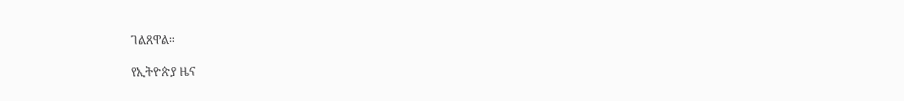ገልጸዋል።

የኢትዮጵያ ዜና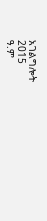አገልግሎት
2015
ዓ.ም